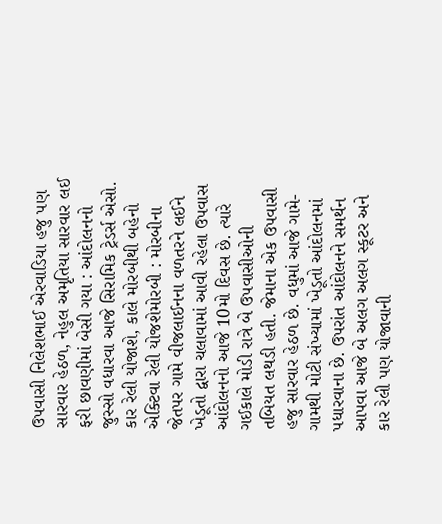ઉપવાસી નિલેશભાઈ એરવાડિયા હજુ પણ સારવાર હેઠળ, નેહુલ અમૃતિયા સારવાર લઈ ફરી છાવણીમાં બેસી ગયા : આંદોલનનો જુસ્સો વધારવા આજે સિરામિક ટ્રેડર્સ એસો. કાર રેલી યોજાશે, કાલે મોરબીથી બહેનો એક્ટિવા રેલી યોજશેમોરબી : મોરબીના જેતપર ગામે વીજલાઈનના વળતરને લઈને ખેડૂતો દ્વારા ચલાવામાં આવી રહેલા ઉપવાસ આંદોલનનો આજે 10મો દિવસ છે. ત્યારે ગઈકાલે મોડી રાત્રે બે ઉપવાસીઓની તબિયત લથડી હતી. જેમાના એક ઉપવાસી હજુ સારવાર હેઠળ છે. વધુમાં આજે ગામે-ગામથી મોટી સંખ્યામાં ખેડૂતો આંદોલનમાં પધારવાના છે. ઉપરાંત આંદોલનને સમર્થન આપવા આજે બે અલગ અલગ સ્કૂટર અને કાર રેલી પણ યોજાવાની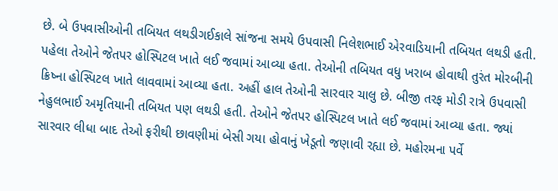છે. બે ઉપવાસીઓની તબિયત લથડીગઈકાલે સાંજના સમયે ઉપવાસી નિલેશભાઈ એરવાડિયાની તબિયત લથડી હતી. પહેલા તેઓને જેતપર હોસ્પિટલ ખાતે લઈ જવામાં આવ્યા હતા. તેઓની તબિયત વધુ ખરાબ હોવાથી તુરંત મોરબીની ક્રિષ્ના હોસ્પિટલ ખાતે લાવવામાં આવ્યા હતા. અહીં હાલ તેઓની સારવાર ચાલુ છે. બીજી તરફ મોડી રાત્રે ઉપવાસી નેહુલભાઈ અમૃતિયાની તબિયત પણ લથડી હતી. તેઓને જેતપર હોસ્પિટલ ખાતે લઈ જવામાં આવ્યા હતા. જ્યાં સારવાર લીધા બાદ તેઓ ફરીથી છાવણીમાં બેસી ગયા હોવાનું ખેડૂતો જણાવી રહ્યા છે. મહોરમના પર્વે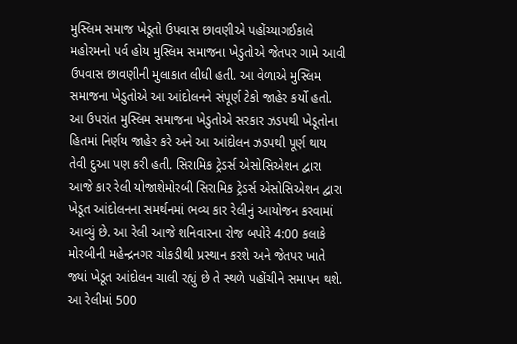મુસ્લિમ સમાજ ખેડૂતો ઉપવાસ છાવણીએ પહોંચ્યાગઈકાલે મહોરમનો પર્વ હોય મુસ્લિમ સમાજના ખેડુતોએ જેતપર ગામે આવી ઉપવાસ છાવણીની મુલાકાત લીધી હતી. આ વેળાએ મુસ્લિમ સમાજના ખેડુતોએ આ આંદોલનને સંપૂર્ણ ટેકો જાહેર કર્યો હતો. આ ઉપરાંત મુસ્લિમ સમાજના ખેડુતોએ સરકાર ઝડપથી ખેડૂતોના હિતમાં નિર્ણય જાહેર કરે અને આ આંદોલન ઝડપથી પૂર્ણ થાય તેવી દુઆ પણ કરી હતી. સિરામિક ટ્રેડર્સ એસોસિએશન દ્વારા આજે કાર રેલી યોજાશેમોરબી સિરામિક ટ્રેડર્સ એસોસિએશન દ્વારા ખેડૂત આંદોલનના સમર્થનમાં ભવ્ય કાર રેલીનું આયોજન કરવામાં આવ્યું છે. આ રેલી આજે શનિવારના રોજ બપોરે 4:00 કલાકે મોરબીની મહેન્દ્રનગર ચોકડીથી પ્રસ્થાન કરશે અને જેતપર ખાતે જ્યાં ખેડૂત આંદોલન ચાલી રહ્યું છે તે સ્થળે પહોંચીને સમાપન થશે. આ રેલીમાં 500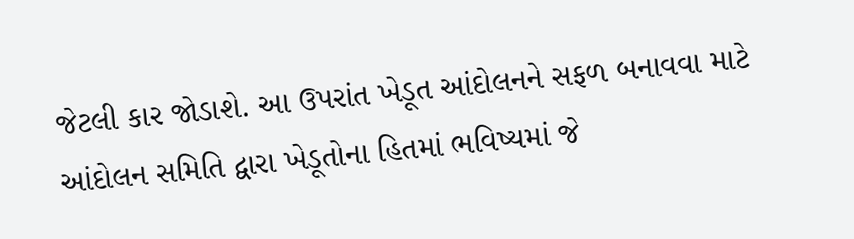જેટલી કાર જોડાશે. આ ઉપરાંત ખેડૂત આંદોલનને સફળ બનાવવા માટે આંદોલન સમિતિ દ્વારા ખેડૂતોના હિતમાં ભવિષ્યમાં જે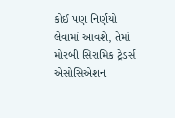કોઈ પણ નિર્ણયો લેવામાં આવશે, તેમાં મોરબી સિરામિક ટ્રેડર્સ એસોસિએશન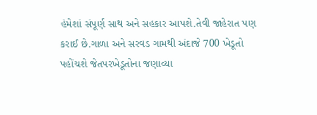હંમેશાં સંપૂર્ણ સાથ અને સહકાર આપશે.તેવી જાહેરાત પણ કરાઈ છે.ગાળા અને સરવડ ગામથી અંદાજે 700 ખેડૂતો પહોંચશે જેતપરખેડૂતોના જણાવ્યા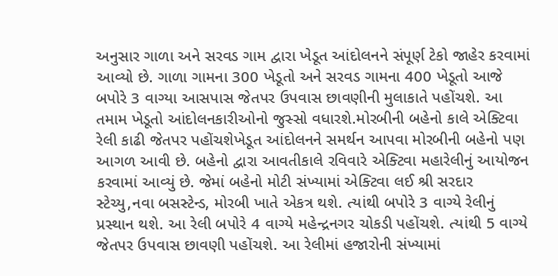અનુસાર ગાળા અને સરવડ ગામ દ્વારા ખેડૂત આંદોલનને સંપૂર્ણ ટેકો જાહેર કરવામાં આવ્યો છે. ગાળા ગામના 300 ખેડૂતો અને સરવડ ગામના 400 ખેડૂતો આજે બપોરે 3 વાગ્યા આસપાસ જેતપર ઉપવાસ છાવણીની મુલાકાતે પહોંચશે. આ તમામ ખેડૂતો આંદોલનકારીઓનો જુસ્સો વધારશે.મોરબીની બહેનો કાલે એક્ટિવા રેલી કાઢી જેતપર પહોંચશેખેડૂત આંદોલનને સમર્થન આપવા મોરબીની બહેનો પણ આગળ આવી છે. બહેનો દ્વારા આવતીકાલે રવિવારે એક્ટિવા મહારેલીનું આયોજન કરવામાં આવ્યું છે. જેમાં બહેનો મોટી સંખ્યામાં એક્ટિવા લઈ શ્રી સરદાર સ્ટેચ્યુ,નવા બસસ્ટેન્ડ, મોરબી ખાતે એકત્ર થશે. ત્યાંથી બપોરે 3 વાગ્યે રેલીનું પ્રસ્થાન થશે. આ રેલી બપોરે 4 વાગ્યે મહેન્દ્રનગર ચોકડી પહોંચશે. ત્યાંથી 5 વાગ્યે જેતપર ઉપવાસ છાવણી પહોંચશે. આ રેલીમાં હજારોની સંખ્યામાં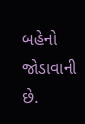બહેનો જોડાવાની છે.